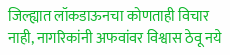जिल्ह्यात लॉकडाऊनचा कोणताही विचार नाही, नागरिकांनी अफवांवर विश्वास ठेवू नये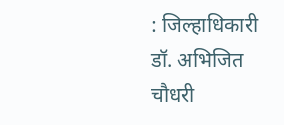: जिल्हाधिकारी डॉ. अभिजित चौधरी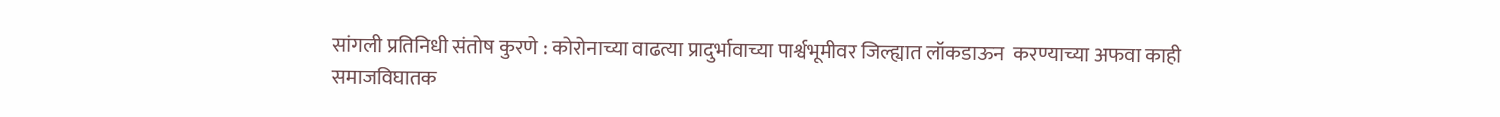सांगली प्रतिनिधी संतोष कुरणे : कोरोनाच्या वाढत्या प्रादुर्भावाच्या पार्श्वभूमीवर जिल्ह्यात लॉकडाऊन  करण्याच्या अफवा काही समाजविघातक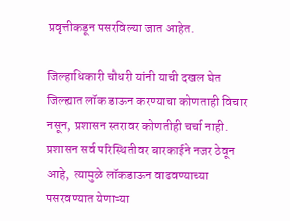प्रवृत्तीकडून पसरविल्या जात आहेत.

जिल्हाधिकारी चौधरी यांनी याची दखल घेत जिल्ह्यात लॉक डाऊन करण्याचा कोणताही विचार नसून, प्रशासन स्तरावर कोणतीही चर्चा नाही. प्रशासन सर्व परिस्थितीवर बारकाईने नजर ठेवून आहे,  त्यामुळे लॉकडाऊन वाढवण्याच्या पसरवण्यात येणाऱ्या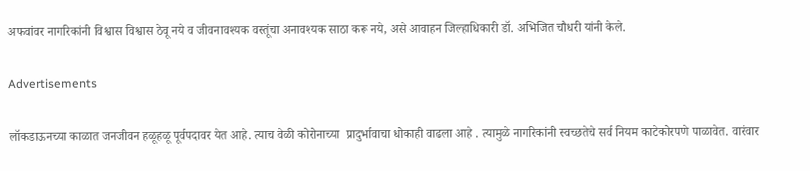अफवांवर नागरिकांनी विश्वास विश्वास ठेवू नये व जीवनावश्यक वस्तूंचा अनावश्यक साठा करू नये, असे आवाहन जिल्हाधिकारी डॉ. अभिजित चौधरी यांनी केले.

Advertisements

लॉकडाऊनच्या काळात जनजीवन हळूहळू पूर्वपदावर येत आहे. त्याच वेळी कोरोनाच्या  प्रादुर्भावाचा धोकाही वाढला आहे . त्यामुळे नागरिकांनी स्वच्छतेचे सर्व नियम काटेकोरपणे पाळावेत. वारंवार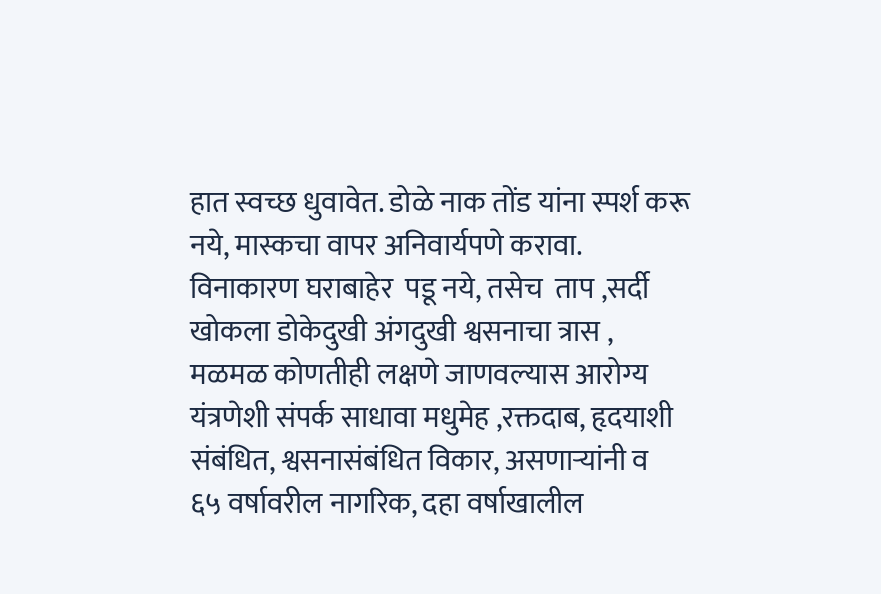हात स्वच्छ धुवावेत. डोळे नाक तोंड यांना स्पर्श करू नये, मास्कचा वापर अनिवार्यपणे करावा. विनाकारण घराबाहेर  पडू नये, तसेच  ताप ,सर्दी खोकला डोकेदुखी अंगदुखी श्वसनाचा त्रास , मळमळ कोणतीही लक्षणे जाणवल्यास आरोग्य यंत्रणेशी संपर्क साधावा मधुमेह ,रक्तदाब, हृदयाशी संबंधित, श्वसनासंबंधित विकार, असणाऱ्यांनी व  ६५ वर्षावरील नागरिक, दहा वर्षाखालील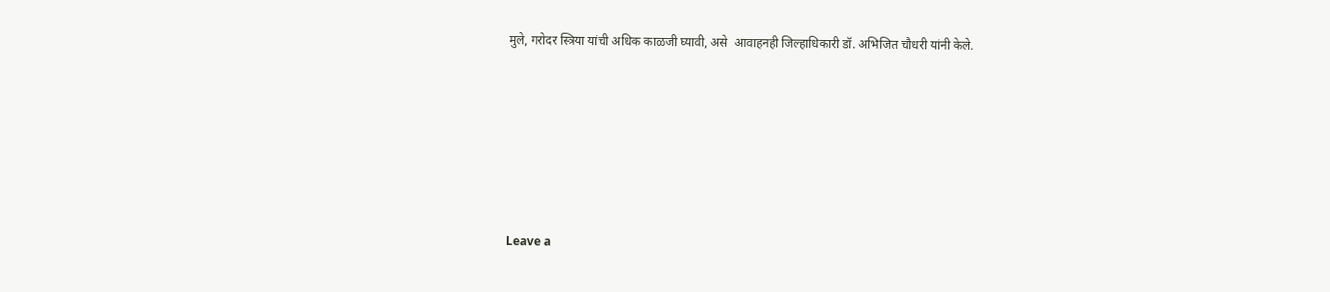मुले, गरोदर स्त्रिया यांची अधिक काळजी घ्यावी, असे  आवाहनही जिल्हाधिकारी डॉ. अभिजित चौधरी यांनी केले.







Leave a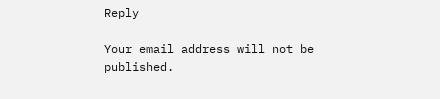Reply

Your email address will not be published.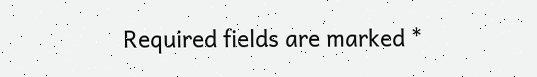Required fields are marked *